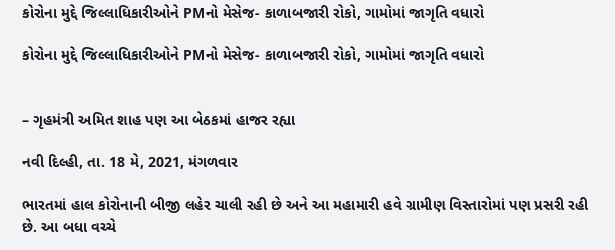કોરોના મુદ્દે જિલ્લાધિકારીઓને PMનો મેસેજ- કાળાબજારી રોકો, ગામોમાં જાગૃતિ વધારો

કોરોના મુદ્દે જિલ્લાધિકારીઓને PMનો મેસેજ- કાળાબજારી રોકો, ગામોમાં જાગૃતિ વધારો


– ગૃહમંત્રી અમિત શાહ પણ આ બેઠકમાં હાજર રહ્યા

નવી દિલ્હી, તા. 18 મે, 2021, મંગળવાર

ભારતમાં હાલ કોરોનાની બીજી લહેર ચાલી રહી છે અને આ મહામારી હવે ગ્રામીણ વિસ્તારોમાં પણ પ્રસરી રહી છે. આ બધા વચ્ચે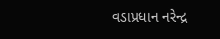વડાપ્રધાન નરેન્દ્ર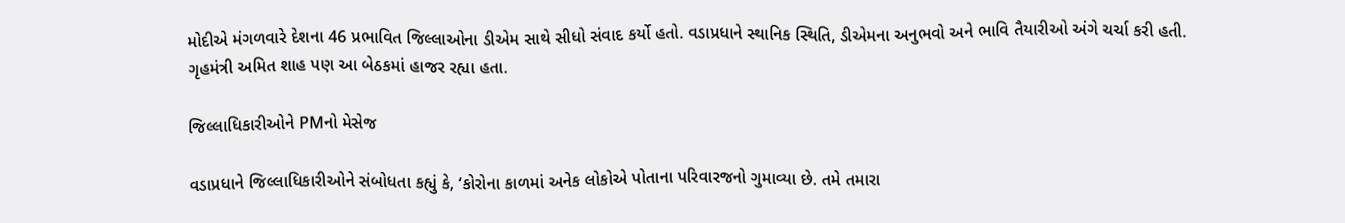મોદીએ મંગળવારે દેશના 46 પ્રભાવિત જિલ્લાઓના ડીએમ સાથે સીધો સંવાદ કર્યો હતો. વડાપ્રધાને સ્થાનિક સ્થિતિ, ડીએમના અનુભવો અને ભાવિ તૈયારીઓ અંગે ચર્ચા કરી હતી. ગૃહમંત્રી અમિત શાહ પણ આ બેઠકમાં હાજર રહ્યા હતા.

જિલ્લાધિકારીઓને PMનો મેસેજ

વડાપ્રધાને જિલ્લાધિકારીઓને સંબોધતા કહ્યું કે, ‘કોરોના કાળમાં અનેક લોકોએ પોતાના પરિવારજનો ગુમાવ્યા છે. તમે તમારા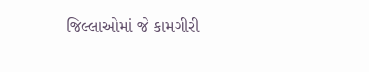જિલ્લાઓમાં જે કામગીરી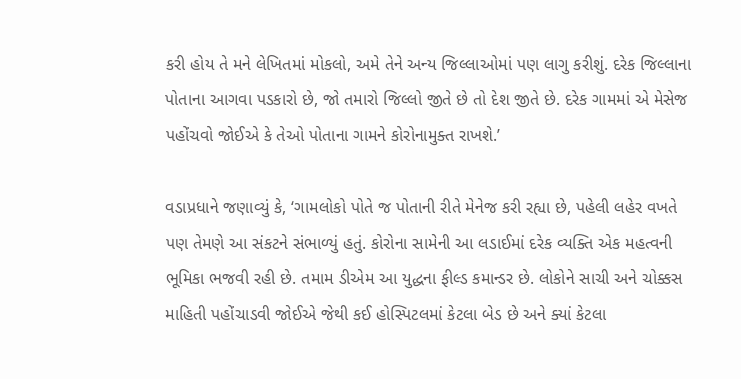કરી હોય તે મને લેખિતમાં મોકલો, અમે તેને અન્ય જિલ્લાઓમાં પણ લાગુ કરીશું. દરેક જિલ્લાના પોતાના આગવા પડકારો છે, જો તમારો જિલ્લો જીતે છે તો દેશ જીતે છે. દરેક ગામમાં એ મેસેજ પહોંચવો જોઈએ કે તેઓ પોતાના ગામને કોરોનામુક્ત રાખશે.’

વડાપ્રધાને જણાવ્યું કે, ‘ગામલોકો પોતે જ પોતાની રીતે મેનેજ કરી રહ્યા છે, પહેલી લહેર વખતે પણ તેમણે આ સંકટને સંભાળ્યું હતું. કોરોના સામેની આ લડાઈમાં દરેક વ્યક્તિ એક મહત્વની ભૂમિકા ભજવી રહી છે. તમામ ડીએમ આ યુદ્ધના ફીલ્ડ કમાન્ડર છે. લોકોને સાચી અને ચોક્કસ માહિતી પહોંચાડવી જોઈએ જેથી કઈ હોસ્પિટલમાં કેટલા બેડ છે અને ક્યાં કેટલા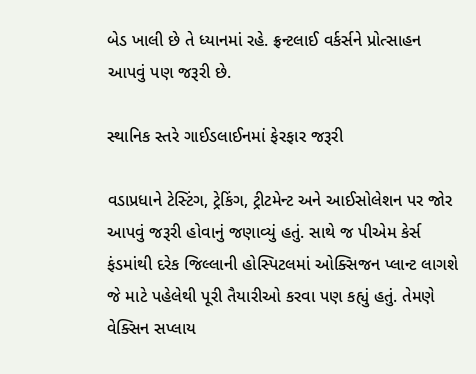બેડ ખાલી છે તે ધ્યાનમાં રહે. ફ્રન્ટલાઈ વર્કર્સને પ્રોત્સાહન આપવું પણ જરૂરી છે.

સ્થાનિક સ્તરે ગાઈડલાઈનમાં ફેરફાર જરૂરી

વડાપ્રધાને ટેસ્ટિંગ, ટ્રેકિંગ, ટ્રીટમેન્ટ અને આઈસોલેશન પર જોર આપવું જરૂરી હોવાનું જણાવ્યું હતું. સાથે જ પીએમ કેર્સ ફંડમાંથી દરેક જિલ્લાની હોસ્પિટલમાં ઓક્સિજન પ્લાન્ટ લાગશે જે માટે પહેલેથી પૂરી તૈયારીઓ કરવા પણ કહ્યું હતું. તેમણે વેક્સિન સપ્લાય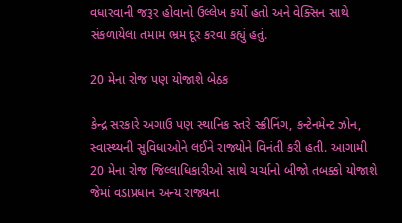વધારવાની જરૂર હોવાનો ઉલ્લેખ કર્યો હતો અને વેક્સિન સાથે સંકળાયેલા તમામ ભ્રમ દૂર કરવા કહ્યું હતું.

20 મેના રોજ પણ યોજાશે બેઠક

કેન્દ્ર સરકારે અગાઉ પણ સ્થાનિક સ્તરે સ્ક્રીનિંગ, કન્ટેનમેન્ટ ઝોન, સ્વાસ્થ્યની સુવિધાઓને લઈને રાજ્યોને વિનંતી કરી હતી. આગામી 20 મેના રોજ જિલ્લાધિકારીઓ સાથે ચર્ચાનો બીજો તબક્કો યોજાશે જેમાં વડાપ્રધાન અન્ય રાજ્યના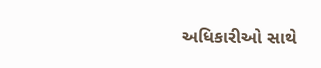અધિકારીઓ સાથે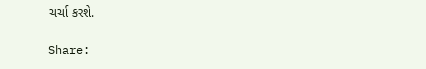ચર્ચા કરશે.

Share: